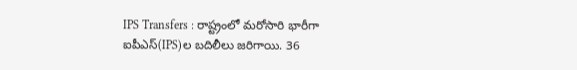IPS Transfers : రాష్ట్రంలో మరోసారి భారీగా ఐపీఎస్(IPS)ల బదిలీలు జరిగాయి. 36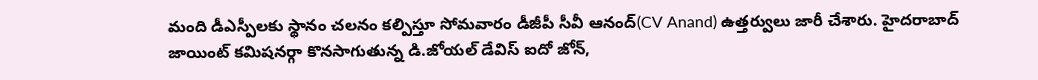మంది డీఎస్పీలకు స్థానం చలనం కల్పిస్తూ సోమవారం డీజీపీ సీవీ ఆనంద్(CV Anand) ఉత్తర్వులు జారీ చేశారు. హైదరాబాద్ జాయింట్ కమిషనర్గా కొనసాగుతున్న డి.జోయల్ డేవిస్ ఐదో జోన్,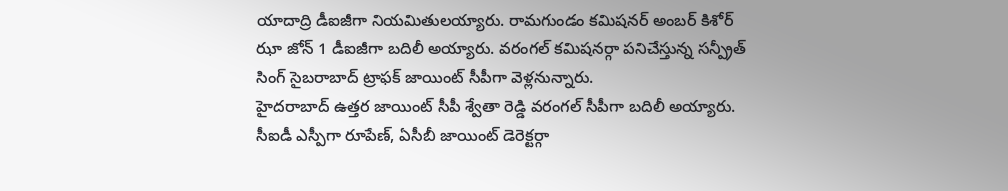యాదాద్రి డీఐజీగా నియమితులయ్యారు. రామగుండం కమిషనర్ అంబర్ కిశోర్ ఝా జోన్ 1 డీఐజీగా బదిలీ అయ్యారు. వరంగల్ కమిషనర్గా పనిచేస్తున్న సన్ప్రీత్ సింగ్ సైబరాబాద్ ట్రాఫక్ జాయింట్ సీపీగా వెళ్లనున్నారు.
హైదరాబాద్ ఉత్తర జాయింట్ సీపీ శ్వేతా రెడ్డి వరంగల్ సీపీగా బదిలీ అయ్యారు. సీఐడీ ఎస్పీగా రూపేణ్, ఏసీబీ జాయింట్ డెరెక్టర్గా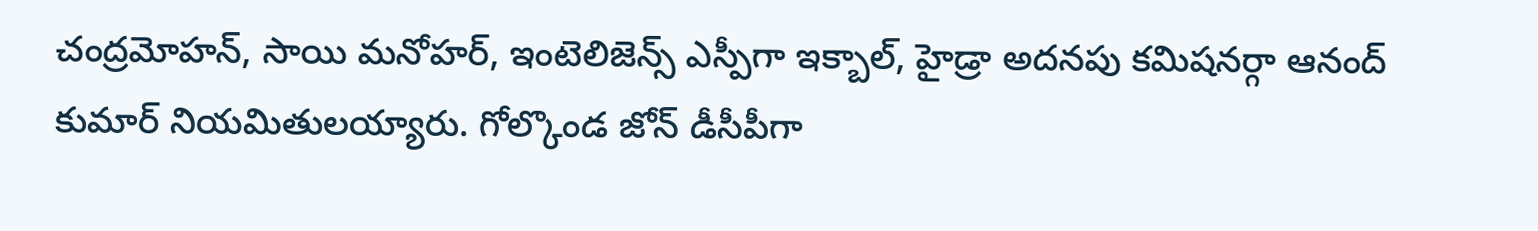చంద్రమోహన్, సాయి మనోహర్, ఇంటెలిజెన్స్ ఎస్పీగా ఇక్బాల్, హైడ్రా అదనపు కమిషనర్గా ఆనంద్ కుమార్ నియమితులయ్యారు. గోల్కొండ జోన్ డీసీపీగా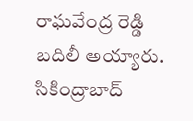రాఘవేంద్ర రెడ్డి బదిలీ అయ్యారు. సికింద్రాబాద్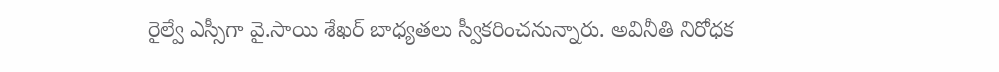రైల్వే ఎస్సీగా వై.సాయి శేఖర్ బాధ్యతలు స్వీకరించనున్నారు. అవినీతి నిరోధక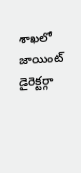శాఖలో జాయింట్ డైరెక్టర్గా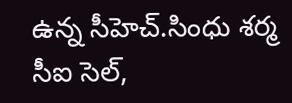ఉన్న సీహెచ్.సింధు శర్మ సీఐ సెల్,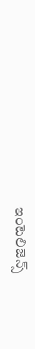ఇంటెలిజెన్స్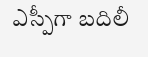ఎస్పీగా బదిలీ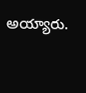అయ్యారు.